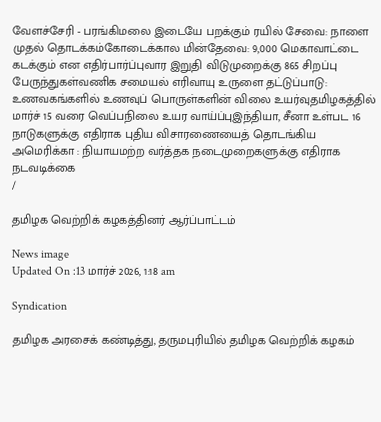வேளச்சேரி - பரங்கிமலை இடையே பறக்கும் ரயில் சேவை: நாளை முதல் தொடக்கம்கோடைக்கால மின்தேவை: 9,000 மெகாவாட்டை கடக்கும் என எதிர்பார்ப்புவார இறுதி விடுமுறைக்கு 865 சிறப்பு பேருந்துகள்வணிக சமையல் எரிவாயு உருளை தட்டுப்பாடு: உணவகங்களில் உணவுப் பொருள்களின் விலை உயர்வுதமிழகத்தில் மார்ச் 15 வரை வெப்பநிலை உயர வாய்ப்புஇந்தியா, சீனா உள்பட 16 நாடுகளுக்கு எதிராக புதிய விசாரணையைத் தொடங்கிய அமெரிக்கா : நியாயமற்ற வர்த்தக நடைமுறைகளுக்கு எதிராக நடவடிக்கை
/

தமிழக வெற்றிக் கழகத்தினர் ஆர்ப்பாட்டம்

News image
Updated On :13 மார்ச் 2026, 1:18 am

Syndication

தமிழக அரசைக் கண்டித்து, தருமபுரியில் தமிழக வெற்றிக் கழகம்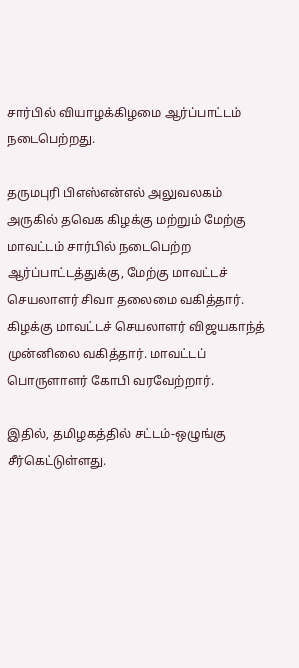சார்பில் வியாழக்கிழமை ஆர்ப்பாட்டம் நடைபெற்றது.

தருமபுரி பிஎஸ்என்எல் அலுவலகம் அருகில் தவெக கிழக்கு மற்றும் மேற்கு மாவட்டம் சார்பில் நடைபெற்ற ஆர்ப்பாட்டத்துக்கு, மேற்கு மாவட்டச் செயலாளர் சிவா தலைமை வகித்தார். கிழக்கு மாவட்டச் செயலாளர் விஜயகாந்த் முன்னிலை வகித்தார். மாவட்டப் பொருளாளர் கோபி வரவேற்றார்.

இதில், தமிழகத்தில் சட்டம்-ஒழுங்கு சீர்கெட்டுள்ளது.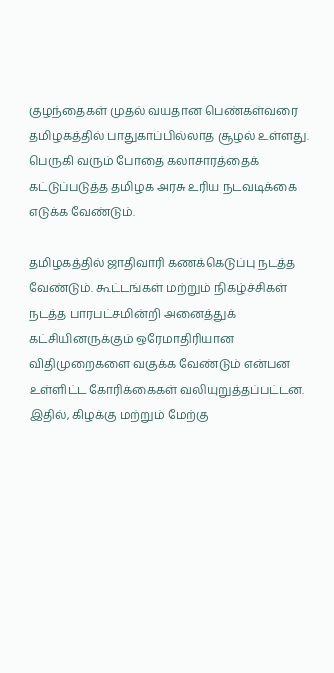குழந்தைகள் முதல் வயதான பெண்கள்வரை தமிழகத்தில் பாதுகாப்பில்லாத சூழல் உள்ளது. பெருகி வரும் போதை கலாசாரத்தைக் கட்டுப்படுத்த தமிழக அரசு உரிய நடவடிக்கை எடுக்க வேண்டும்.

தமிழகத்தில் ஜாதிவாரி கணக்கெடுப்பு நடத்த வேண்டும். கூட்டங்கள் மற்றும் நிகழ்ச்சிகள் நடத்த பாரபட்சமின்றி அனைத்துக் கட்சியினருக்கும் ஒரேமாதிரியான விதிமுறைகளை வகுக்க வேண்டும் என்பன உள்ளிட்ட கோரிக்கைகள் வலியுறுத்தப்பட்டன. இதில், கிழக்கு மற்றும் மேற்கு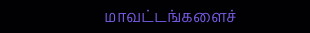மாவட்டங்களைச்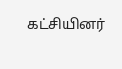கட்சியினர்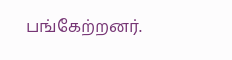பங்கேற்றனர்.